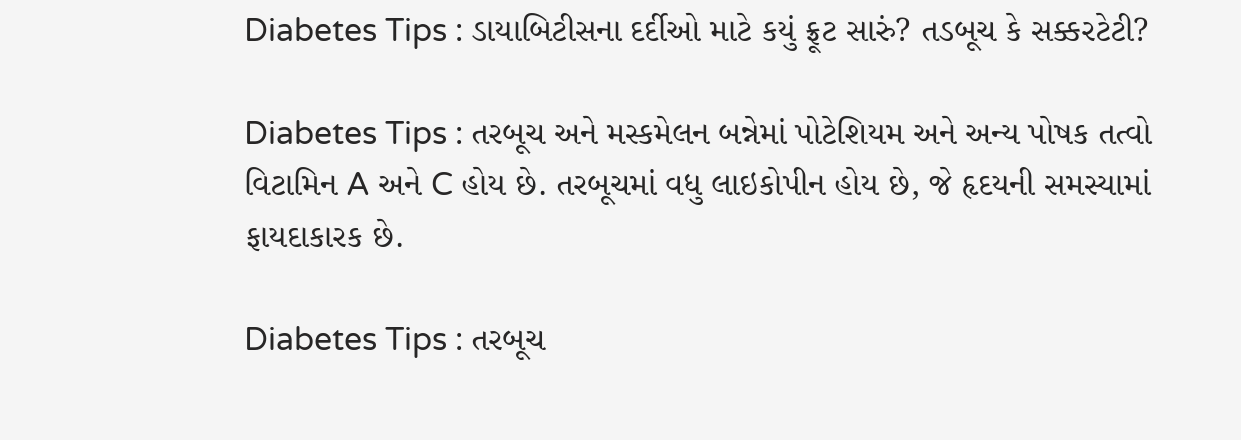Diabetes Tips : ડાયાબિટીસના દર્દીઓ માટે કયું ફ્રૂટ સારું? તડબૂચ કે સક્કરટેટી?

Diabetes Tips : તરબૂચ અને મસ્કમેલન બન્નેમાં પોટેશિયમ અને અન્ય પોષક તત્વો વિટામિન A અને C હોય છે. તરબૂચમાં વધુ લાઇકોપીન હોય છે, જે હૃદયની સમસ્યામાં ફાયદાકારક છે.

Diabetes Tips : તરબૂચ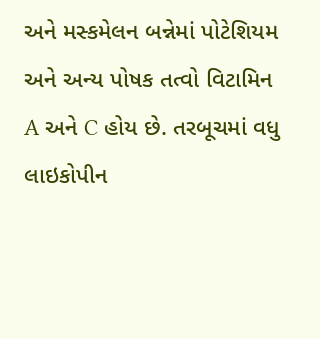અને મસ્કમેલન બન્નેમાં પોટેશિયમ અને અન્ય પોષક તત્વો વિટામિન A અને C હોય છે. તરબૂચમાં વધુ લાઇકોપીન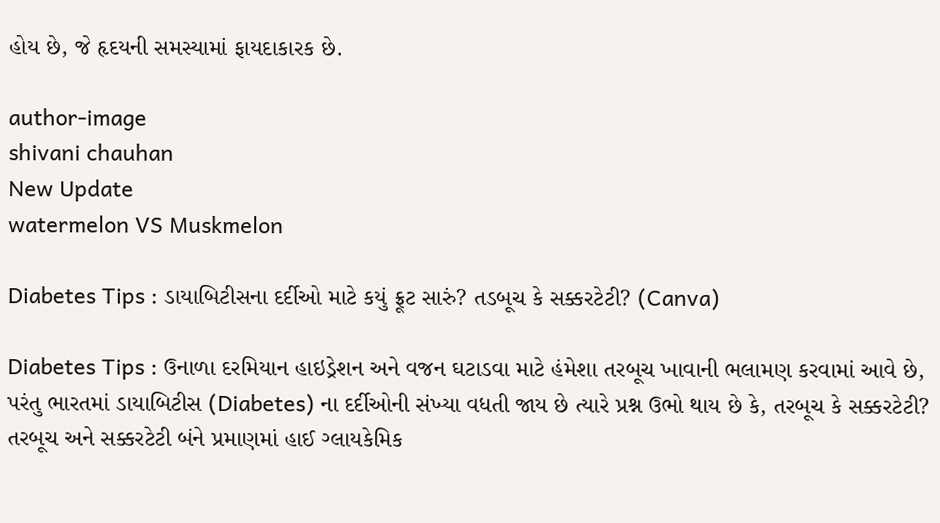હોય છે, જે હૃદયની સમસ્યામાં ફાયદાકારક છે.

author-image
shivani chauhan
New Update
watermelon VS Muskmelon

Diabetes Tips : ડાયાબિટીસના દર્દીઓ માટે કયું ફ્રૂટ સારું? તડબૂચ કે સક્કરટેટી? (Canva)

Diabetes Tips : ઉનાળા દરમિયાન હાઇડ્રેશન અને વજન ઘટાડવા માટે હંમેશા તરબૂચ ખાવાની ભલામણ કરવામાં આવે છે, પરંતુ ભારતમાં ડાયાબિટીસ (Diabetes) ના દર્દીઓની સંખ્યા વધતી જાય છે ત્યારે પ્રશ્ન ઉભો થાય છે કે, તરબૂચ કે સક્કરટેટી? તરબૂચ અને સક્કરટેટી બંને પ્રમાણમાં હાઈ ગ્લાયકેમિક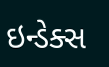ઇન્ડેક્સ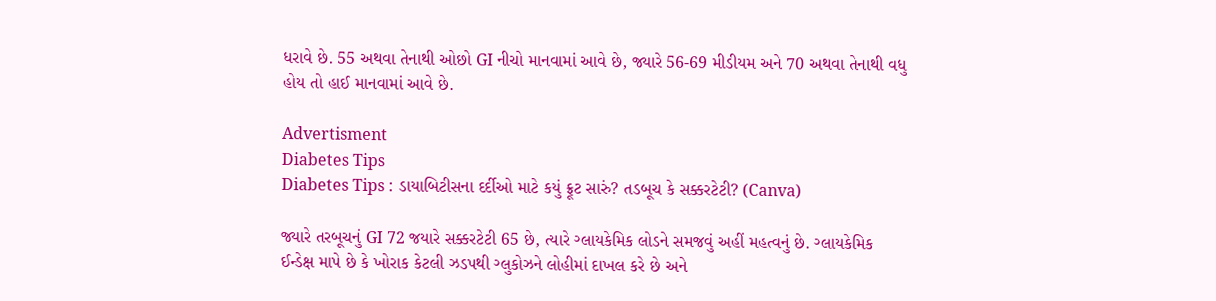ધરાવે છે. 55 અથવા તેનાથી ઓછો GI નીચો માનવામાં આવે છે, જ્યારે 56-69 મીડીયમ અને 70 અથવા તેનાથી વધુ હોય તો હાઈ માનવામાં આવે છે.

Advertisment
Diabetes Tips
Diabetes Tips : ડાયાબિટીસના દર્દીઓ માટે કયું ફ્રૂટ સારું? તડબૂચ કે સક્કરટેટી? (Canva)

જ્યારે તરબૂચનું GI 72 જયારે સક્કરટેટી 65 છે, ત્યારે ગ્લાયકેમિક લોડને સમજવું અહીં મહત્વનું છે. ગ્લાયકેમિક ઈન્ડેક્ષ માપે છે કે ખોરાક કેટલી ઝડપથી ગ્લુકોઝને લોહીમાં દાખલ કરે છે અને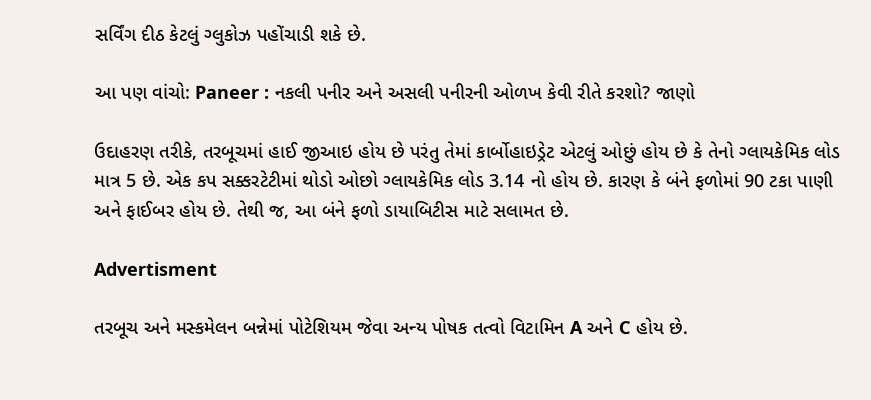સર્વિંગ દીઠ કેટલું ગ્લુકોઝ પહોંચાડી શકે છે.

આ પણ વાંચો: Paneer : નકલી પનીર અને અસલી પનીરની ઓળખ કેવી રીતે કરશો? જાણો

ઉદાહરણ તરીકે, તરબૂચમાં હાઈ જીઆઇ હોય છે પરંતુ તેમાં કાર્બોહાઇડ્રેટ એટલું ઓછું હોય છે કે તેનો ગ્લાયકેમિક લોડ માત્ર 5 છે. એક કપ સક્કરટેટીમાં થોડો ઓછો ગ્લાયકેમિક લોડ 3.14 નો હોય છે. કારણ કે બંને ફળોમાં 90 ટકા પાણી અને ફાઈબર હોય છે. તેથી જ, આ બંને ફળો ડાયાબિટીસ માટે સલામત છે.

Advertisment

તરબૂચ અને મસ્કમેલન બન્નેમાં પોટેશિયમ જેવા અન્ય પોષક તત્વો વિટામિન A અને C હોય છે.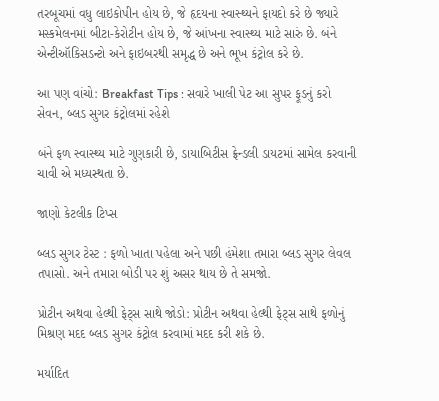તરબૂચમાં વધુ લાઇકોપીન હોય છે, જે હૃદયના સ્વાસ્થ્યને ફાયદો કરે છે જ્યારે મસ્કમેલનમાં બીટા-કેરોટીન હોય છે, જે આંખના સ્વાસ્થ્ય માટે સારું છે. બંને એન્ટીઑકિસડન્ટો અને ફાઇબરથી સમૃદ્ધ છે અને ભૂખ કંટ્રોલ કરે છે.

આ પણ વાંચો: Breakfast Tips : સવારે ખાલી પેટ આ સુપર ફૂડનું કરો સેવન, બ્લડ સુગર કંટ્રોલમાં રહેશે

બંને ફળ સ્વાસ્થ્ય માટે ગુણકારી છે, ડાયાબિટીસ ફ્રેન્ડલી ડાયટમાં સામેલ કરવાની ચાવી એ મધ્યસ્થતા છે.

જાણો કેટલીક ટિપ્સ

બ્લડ સુગર ટેસ્ટ : ફળો ખાતા પહેલા અને પછી હંમેશા તમારા બ્લડ સુગર લેવલ તપાસો. અને તમારા બોડી પર શું અસર થાય છે તે સમજો.

પ્રોટીન અથવા હેલ્થી ફેટ્સ સાથે જોડો: પ્રોટીન અથવા હેલ્થી ફેટ્સ સાથે ફળોનું મિશ્રણ મદદ બ્લડ સુગર કંટ્રોલ કરવામાં મદદ કરી શકે છે.

મર્યાદિત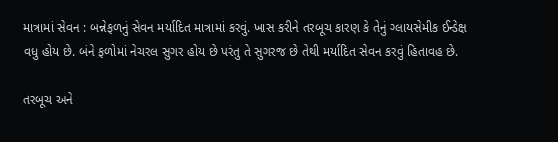માત્રામાં સેવન : બન્નેફળનું સેવન મર્યાદિત માત્રામાં કરવું. ખાસ કરીને તરબૂચ કારણ કે તેનું ગ્લાયસેમીક ઈન્ડેક્ષ વધુ હોય છે. બંને ફળોમાં નેચરલ સુગર હોય છે પરંતુ તે સુગરજ છે તેથી મર્યાદિત સેવન કરવું હિતાવહ છે.

તરબૂચ અને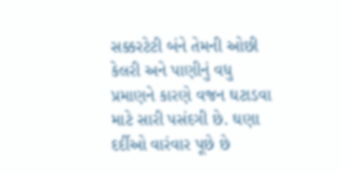સક્કરટેટી બંને તેમની ઓછી કેલરી અને પાણીનું વધુ પ્રમાણને કારણે વજન ઘટાડવા માટે સારી પસંદગી છે. ઘણા દર્દીઓ વારંવાર પૂછે છે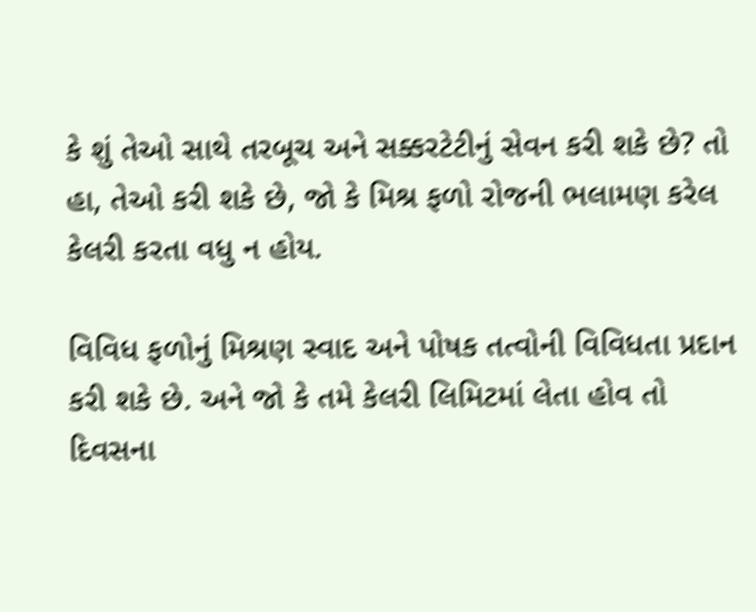કે શું તેઓ સાથે તરબૂચ અને સક્કરટેટીનું સેવન કરી શકે છે? તો હા, તેઓ કરી શકે છે, જો કે મિશ્ર ફળો રોજની ભલામણ કરેલ કેલરી કરતા વધુ ન હોય.

વિવિધ ફળોનું મિશ્રણ સ્વાદ અને પોષક તત્વોની વિવિધતા પ્રદાન કરી શકે છે. અને જો કે તમે કેલરી લિમિટમાં લેતા હોવ તો દિવસના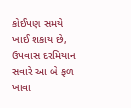કોઈપણ સમયે ખાઈ શકાય છે, ઉપવાસ દરમિયાન સવારે આ બે ફળ ખાવા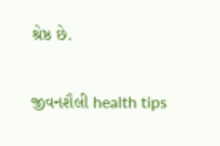શ્રેષ્ઠ છે.

જીવનશૈલી health tips